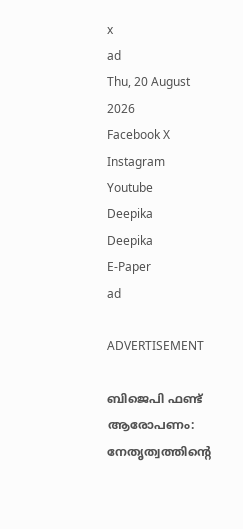x
ad
Thu, 20 August 2026
Facebook X Instagram Youtube
Deepika
Deepika
E-Paper
ad

ADVERTISEMENT

ബിജെപി ഫണ്ട് ആരോപണം: നേതൃത്വത്തിന്‍റെ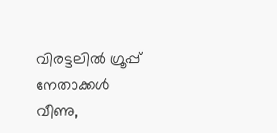വിരട്ടലിൽ ഗ്രൂപ്പ് നേതാക്കൾ വീണു,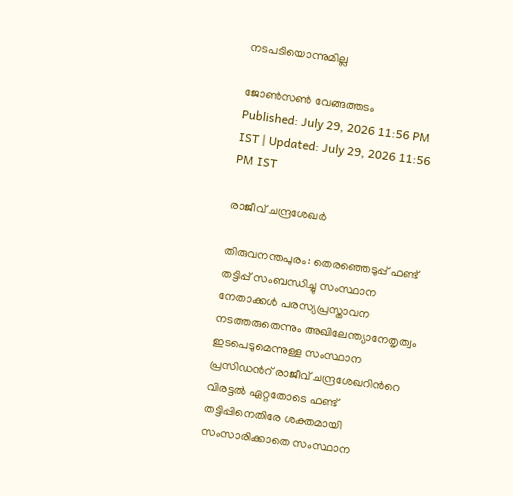നടപടിയൊന്നുമില്ല

ജോണ്‍സണ്‍ വേങ്ങത്തടം
Published: July 29, 2026 11:56 PM IST | Updated: July 29, 2026 11:56 PM IST

രാജീവ് ചന്ദ്രശേഖർ

തിരുവനന്തപുരം: തെരഞ്ഞെടുപ്പ് ഫണ്ട് തട്ടിപ്പ് സംബന്ധിച്ചു സംസ്ഥാന നേതാക്കൾ പരസ്യപ്രസ്താവന നടത്തരുതെന്നും അഖിലേന്ത്യാനേതൃത്വം ഇടപെടുമെന്നുള്ള സംസ്ഥാന പ്രസിഡന്‍റ് രാജീവ് ചന്ദ്രശേഖറിന്‍റെ വിരട്ടൽ ഏറ്റതോടെ ഫണ്ട് തട്ടിപ്പിനെതിരേ ശക്തമായി സംസാരിക്കാതെ സംസ്ഥാന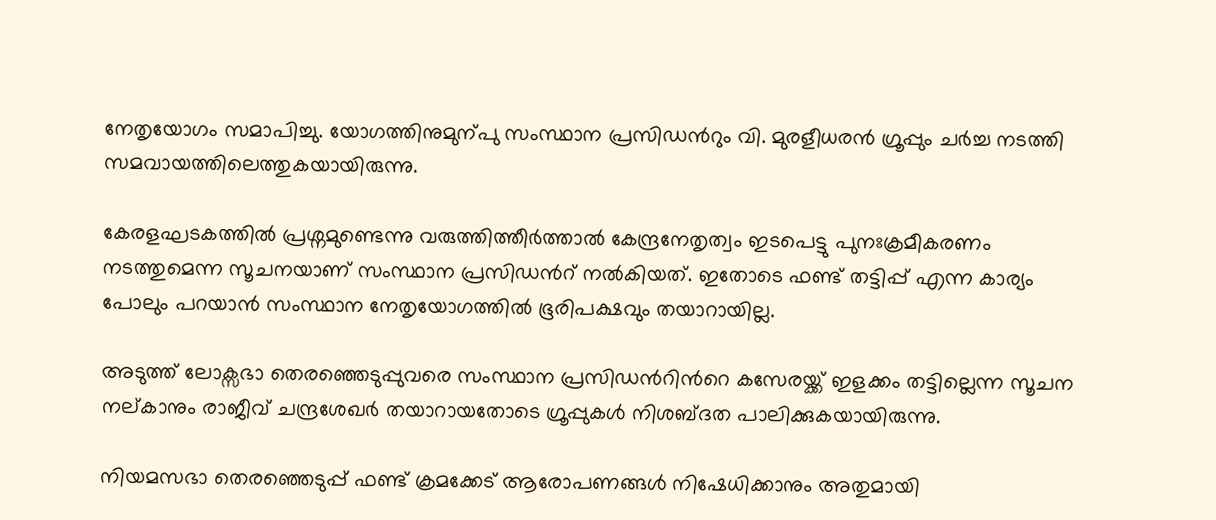നേതൃയോഗം സമാപിച്ചു. യോഗത്തിനുമുന്പു സംസ്ഥാന പ്രസിഡന്‍റും വി. മുരളീധരൻ ഗ്രൂപ്പും ചർച്ച നടത്തി സമവായത്തിലെത്തുകയായിരുന്നു.

കേരളഘടകത്തിൽ പ്രശ്നമുണ്ടെന്നു വരുത്തിത്തീർത്താൽ കേന്ദ്രനേതൃത്വം ഇടപെട്ടു പുനഃക്രമീകരണം നടത്തുമെന്ന സൂചനയാണ് സംസ്ഥാന പ്രസിഡന്‍റ് നൽകിയത്. ഇതോടെ ഫണ്ട് തട്ടിപ്പ് എന്ന കാര്യം പോലും പറയാൻ സംസ്ഥാന നേതൃയോഗത്തിൽ ഭൂരിപക്ഷവും തയാറായില്ല.

അടുത്ത് ലോക്സഭാ തെരഞ്ഞെടുപ്പുവരെ സംസ്ഥാന പ്രസിഡന്‍റിന്‍റെ കസേരയ്ക്ക് ഇളക്കം തട്ടില്ലെന്ന സൂചന നല്കാനും രാജീവ് ചന്ദ്രശേഖർ തയാറായതോടെ ഗ്രൂപ്പുകൾ നിശബ്ദത പാലിക്കുകയായിരുന്നു.

നിയമസഭാ തെരഞ്ഞെടുപ്പ് ഫണ്ട് ക്രമക്കേട് ആരോപണങ്ങൾ നിഷേധിക്കാനും അതുമായി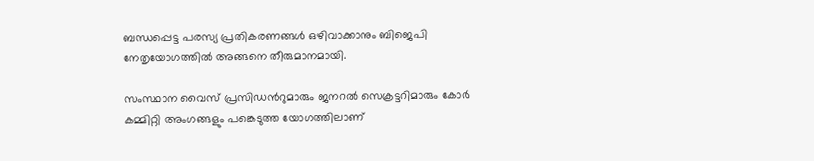ബന്ധപ്പെട്ട പരസ്യ പ്രതികരണങ്ങൾ ഒഴിവാക്കാനും ബിജെപി നേതൃയോഗത്തിൽ അങ്ങനെ തീരുമാനമായി.

സംസ്ഥാന വൈസ് പ്രസിഡന്‍റുമാരും ജനറൽ സെക്രട്ടറിമാരും കോർ കമ്മിറ്റി അംഗങ്ങളും പങ്കെടുത്ത യോഗത്തിലാണ്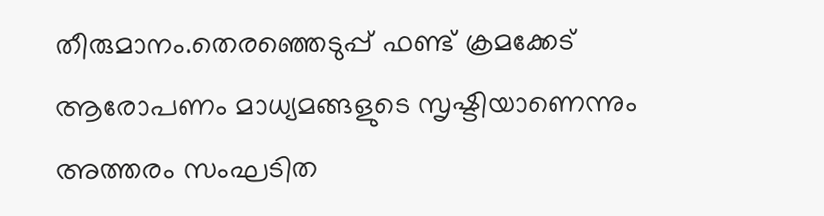തീരുമാനം.തെരഞ്ഞെടുപ്പ് ഫണ്ട് ക്രമക്കേട് ആരോപണം മാധ്യമങ്ങളുടെ സൃഷ്ടിയാണെന്നും അത്തരം സംഘടിത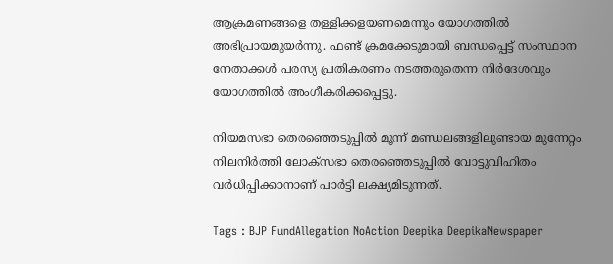ആക്രമണങ്ങളെ തള്ളിക്കളയണമെന്നും യോഗത്തിൽ അഭിപ്രായമുയർന്നു. ഫണ്ട് ക്രമക്കേടുമായി ബന്ധപ്പെട്ട് സംസ്ഥാന നേതാക്കൾ പരസ്യ പ്രതികരണം നടത്തരുതെന്ന നിർദേശവും യോഗത്തിൽ അംഗീകരിക്കപ്പെട്ടു.

നിയമസഭാ തെരഞ്ഞെടുപ്പിൽ മൂന്ന് മണ്ഡലങ്ങളിലുണ്ടായ മുന്നേറ്റം നിലനിർത്തി ലോക്സഭാ തെരഞ്ഞെടുപ്പിൽ വോട്ടുവിഹിതം വർധിപ്പിക്കാനാണ് പാർട്ടി ലക്ഷ്യമിടുന്നത്.

Tags : BJP FundAllegation NoAction Deepika DeepikaNewspaper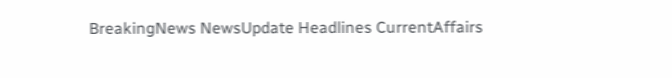BreakingNews NewsUpdate Headlines CurrentAffairs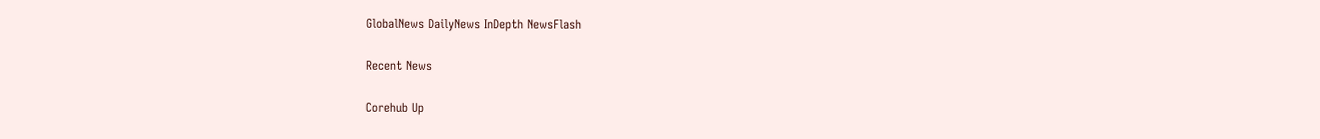GlobalNews DailyNews InDepth NewsFlash

Recent News

Corehub Up